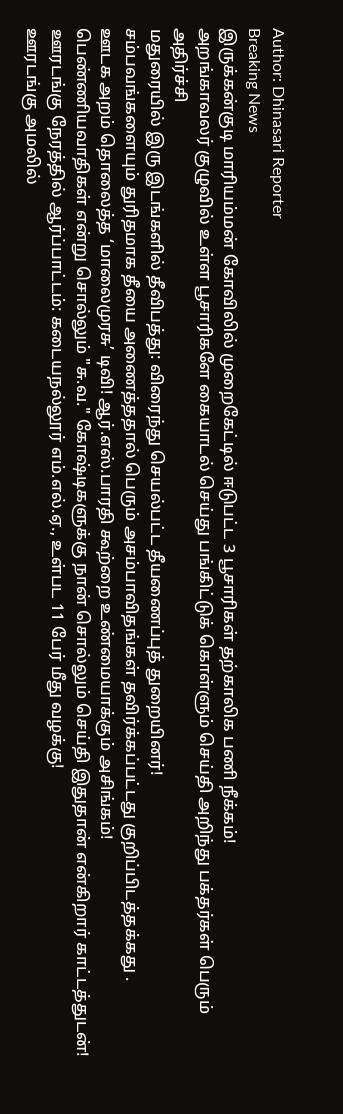Author: Dhinasari Reporter
Breaking News
இருக்கன்குடி மாரியம்மன் கோவிலில் முறைகேட்டில் ஈடுபட்ட 3 பூசாரிகள் தற்காலிக பணி நீக்கம்!
அறங்காவலர் குழுவில் உள்ள பூசாரிகளே கையாடல் செய்து பங்கிட்டுக் கொள்ளும் செய்தி அறிந்து பக்தர்கள் பெரும் அதிர்ச்சி
மதுரையில் இரு இடங்களில் தீவிபத்து: விரைந்து செயல்பட்ட தீயணைப்புத் துறையினர்!
சம்பவங்களையும் துரிதமாக தீயை அணைத்ததால் பெரும் அசம்பாவிதங்கள் தவிர்க்கப்பட்டது குறிப்பிடத்தக்கது .
ஊடக அறம் தொலைத்த ‘மாலைமுரசு’ டிவி! ஆர்.எஸ்.பாரதி கூற்றை உண்மையாக்கும் அசிங்கம்!
பெண்ணியவாதிகள் என்று சொல்லும் "சு.வ." கோஷ்டிகளுக்கு நான் சொல்லும் செய்தி இதுதான் என்கிறார் காட்டத்துடன்!
ஊரடங்கு நேரத்தில் ஆர்ப்பாட்டம்: கடையநல்லூர் எம்.எல்.ஏ., உள்பட 11 பேர் மீது வழக்கு!
ஊரடங்கு அமலில்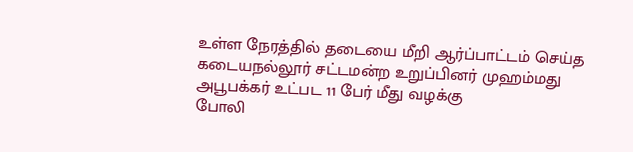உள்ள நேரத்தில் தடையை மீறி ஆர்ப்பாட்டம் செய்த கடையநல்லூர் சட்டமன்ற உறுப்பினர் முஹம்மது அபூபக்கர் உட்பட 11 பேர் மீது வழக்கு
போலி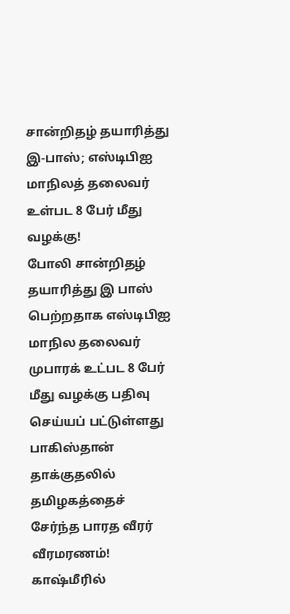சான்றிதழ் தயாரித்து இ-பாஸ்; எஸ்டிபிஐ மாநிலத் தலைவர் உள்பட 8 பேர் மீது வழக்கு!
போலி சான்றிதழ் தயாரித்து இ பாஸ் பெற்றதாக எஸ்டிபிஐ மாநில தலைவர் முபாரக் உட்பட 8 பேர் மீது வழக்கு பதிவு செய்யப் பட்டுள்ளது
பாகிஸ்தான் தாக்குதலில் தமிழகத்தைச் சேர்ந்த பாரத வீரர் வீரமரணம்!
காஷ்மீரில்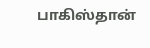பாகிஸ்தான்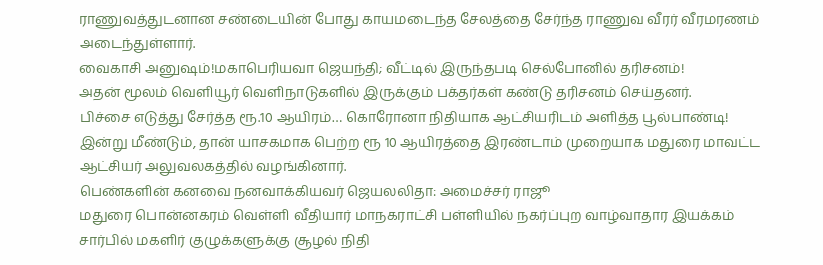ராணுவத்துடனான சண்டையின் போது காயமடைந்த சேலத்தை சேர்ந்த ராணுவ வீரர் வீரமரணம் அடைந்துள்ளார்.
வைகாசி அனுஷம்!மகாபெரியவா ஜெயந்தி; வீட்டில் இருந்தபடி செல்போனில் தரிசனம்!
அதன் மூலம் வெளியூர் வெளிநாடுகளில் இருக்கும் பக்தர்கள் கண்டு தரிசனம் செய்தனர்.
பிச்சை எடுத்து சேர்த்த ரூ.10 ஆயிரம்… கொரோனா நிதியாக ஆட்சியரிடம் அளித்த பூல்பாண்டி!
இன்று மீண்டும், தான் யாசகமாக பெற்ற ரூ 10 ஆயிரத்தை இரண்டாம் முறையாக மதுரை மாவட்ட ஆட்சியர் அலுவலகத்தில் வழங்கினார்.
பெண்களின் கனவை நனவாக்கியவர் ஜெயலலிதா: அமைச்சர் ராஜூ
மதுரை பொன்னகரம் வெள்ளி வீதியார் மாநகராட்சி பள்ளியில் நகர்ப்புற வாழ்வாதார இயக்கம் சார்பில் மகளிர் குழுக்களுக்கு சூழல் நிதி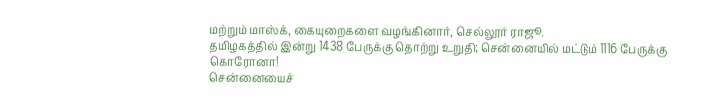மற்றும் மாஸ்க், கையுறைகளை வழங்கினார், செல்லூர் ராஜூ.
தமிழகத்தில் இன்று 1438 பேருக்கு தொற்று உறுதி; சென்னையில் மட்டும் 1116 பேருக்கு கொரோனா!
சென்னையைச்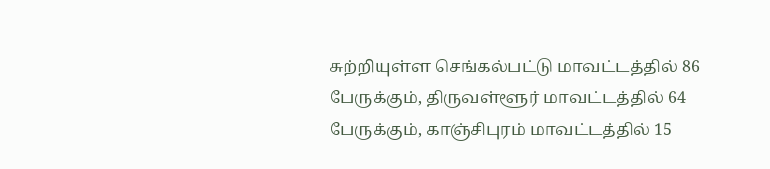சுற்றியுள்ள செங்கல்பட்டு மாவட்டத்தில் 86 பேருக்கும், திருவள்ளூர் மாவட்டத்தில் 64 பேருக்கும், காஞ்சிபுரம் மாவட்டத்தில் 15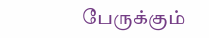பேருக்கும்